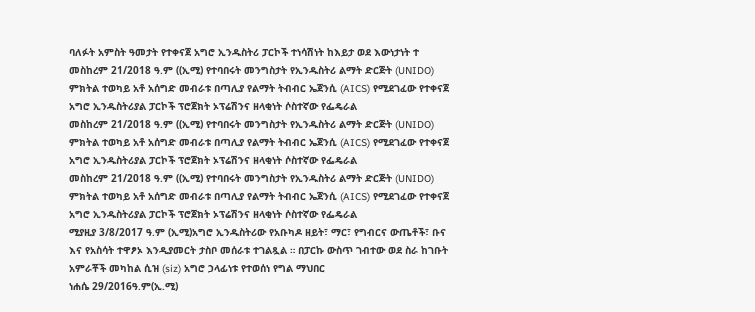ባለፉት አምስት ዓመታት የተቀናጀ አግሮ ኢንዱስትሪ ፓርኮች ተነሳሽነት ከእይታ ወደ እውነታነት ተ
መስከረም 21/2018 ዓ.ም ((ኢሚ) የተባበሩት መንግስታት የኢንዱስትሪ ልማት ድርጅት (UNIDO) ምክትል ተወካይ አቶ አሰግድ መብራቱ በጣሊያ የልማት ትብብር ኤጀንሲ (AICS) የሚደገፈው የተቀናጀ አግሮ ኢንዱስትሪያል ፓርኮች ፕሮጀክት ኦፕሬሽንና ዘላቂነት ሶስተኛው የፌዴራል
መስከረም 21/2018 ዓ.ም ((ኢሚ) የተባበሩት መንግስታት የኢንዱስትሪ ልማት ድርጅት (UNIDO) ምክትል ተወካይ አቶ አሰግድ መብራቱ በጣሊያ የልማት ትብብር ኤጀንሲ (AICS) የሚደገፈው የተቀናጀ አግሮ ኢንዱስትሪያል ፓርኮች ፕሮጀክት ኦፕሬሽንና ዘላቂነት ሶስተኛው የፌዴራል
መስከረም 21/2018 ዓ.ም ((ኢሚ) የተባበሩት መንግስታት የኢንዱስትሪ ልማት ድርጅት (UNIDO) ምክትል ተወካይ አቶ አሰግድ መብራቱ በጣሊያ የልማት ትብብር ኤጀንሲ (AICS) የሚደገፈው የተቀናጀ አግሮ ኢንዱስትሪያል ፓርኮች ፕሮጀክት ኦፕሬሽንና ዘላቂነት ሶስተኛው የፌዴራል
ሚያዚያ 3/8/2017 ዓ.ም (ኢሚ)አግሮ ኢንዱስትሪው የአቡካዶ ዘይት፣ ማር፣ የግብርና ውጤቶች፣ ቡና እና የአስሳት ተዋፆኦ እንዲያመርት ታስቦ መሰራቱ ተገልጿል ። በፓርኩ ውስጥ ገብተው ወደ ስራ ከገቡት አምራቾች መካከል ሲዝ (siz) አግሮ ኃላፊነቱ የተወሰነ የግል ማህበር
ነሐሴ 29/2016ዓ.ም(ኢ.ሚ)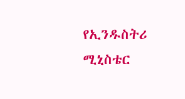የኢንዱስትሪ ሚኒስቴር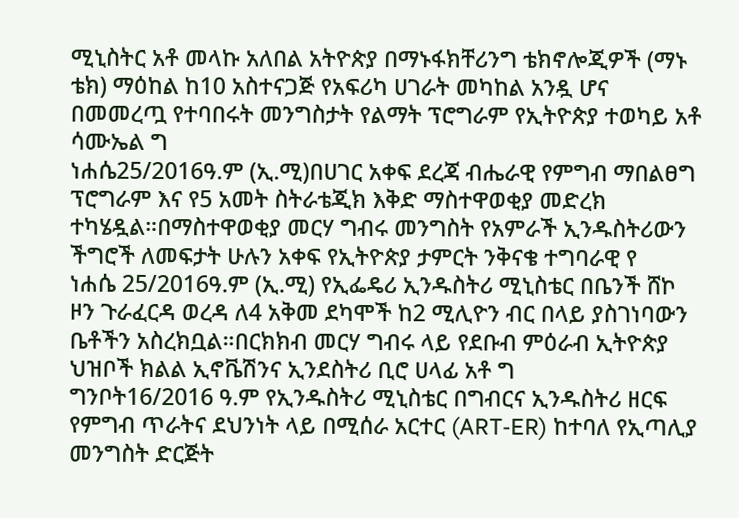ሚኒስትር አቶ መላኩ አለበል አትዮጵያ በማኑፋክቸሪንግ ቴክኖሎጂዎች (ማኑ ቴክ) ማዕከል ከ10 አስተናጋጅ የአፍሪካ ሀገራት መካከል አንዷ ሆና በመመረጧ የተባበሩት መንግስታት የልማት ፕሮግራም የኢትዮጵያ ተወካይ አቶ ሳሙኤል ግ
ነሐሴ25/2016ዓ.ም (ኢ.ሚ)በሀገር አቀፍ ደረጃ ብሔራዊ የምግብ ማበልፀግ ፕሮግራም እና የ5 አመት ስትራቴጂክ እቅድ ማስተዋወቂያ መድረክ ተካሄዷል።በማስተዋወቂያ መርሃ ግብሩ መንግስት የአምራች ኢንዱስትሪውን ችግሮች ለመፍታት ሁሉን አቀፍ የኢትዮጵያ ታምርት ንቅናቄ ተግባራዊ የ
ነሐሴ 25/2016ዓ.ም (ኢ.ሚ) የኢፌዴሪ ኢንዱስትሪ ሚኒስቴር በቤንች ሸኮ ዞን ጉራፈርዳ ወረዳ ለ4 አቅመ ደካሞች ከ2 ሚሊዮን ብር በላይ ያስገነባውን ቤቶችን አስረክቧል።በርክክብ መርሃ ግብሩ ላይ የደቡብ ምዕራብ ኢትዮጵያ ህዝቦች ክልል ኢኖቬሽንና ኢንደስትሪ ቢሮ ሀላፊ አቶ ግ
ግንቦት16/2016 ዓ.ም የኢንዱስትሪ ሚኒስቴር በግብርና ኢንዱስትሪ ዘርፍ የምግብ ጥራትና ደህንነት ላይ በሚሰራ አርተር (ART-ER) ከተባለ የኢጣሊያ መንግስት ድርጅት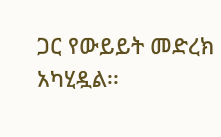ጋር የውይይት መድረክ አካሂዷል፡፡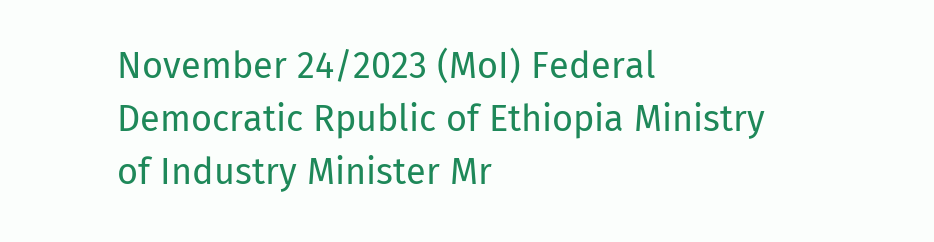November 24/2023 (MoI) Federal Democratic Rpublic of Ethiopia Ministry of Industry Minister Mr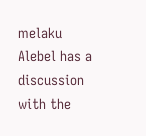melaku Alebel has a discussion with the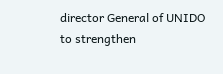director General of UNIDO to strengthen